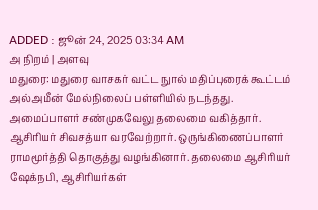ADDED : ஜூன் 24, 2025 03:34 AM
அ நிறம் | அளவு
மதுரை: மதுரை வாசகர் வட்ட நுால் மதிப்புரைக் கூட்டம் அல்அமீன் மேல்நிலைப் பள்ளியில் நடந்தது.
அமைப்பாளர் சண்முகவேலு தலைமை வகித்தார். ஆசிரியர் சிவசத்யா வரவேற்றார். ஒருங்கிணைப்பாளர் ராமமூர்த்தி தொகுத்து வழங்கினார். தலைமை ஆசிரியர் ஷேக்நபி, ஆசிரியர்கள்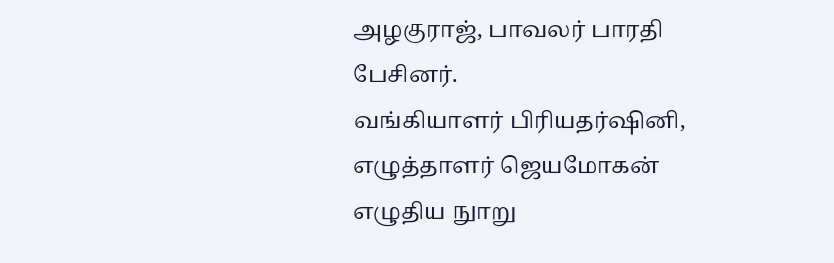அழகுராஜ், பாவலர் பாரதி பேசினர்.
வங்கியாளர் பிரியதர்ஷினி, எழுத்தாளர் ஜெயமோகன் எழுதிய நுாறு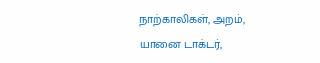நாற்காலிகள், அறம், யானை டாக்டர்,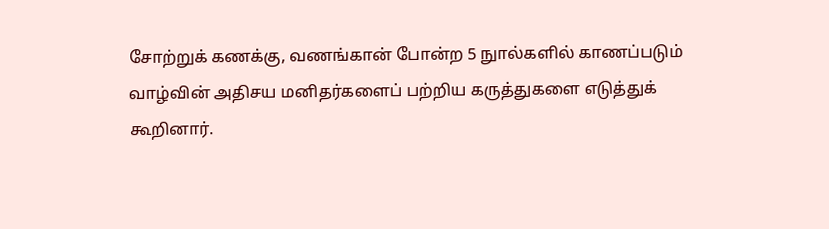சோற்றுக் கணக்கு, வணங்கான் போன்ற 5 நுால்களில் காணப்படும் வாழ்வின் அதிசய மனிதர்களைப் பற்றிய கருத்துகளை எடுத்துக் கூறினார்.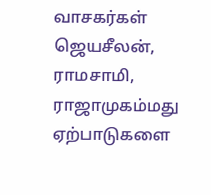வாசகர்கள் ஜெயசீலன், ராமசாமி, ராஜாமுகம்மது ஏற்பாடுகளை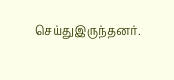செய்துஇருந்தனர்.